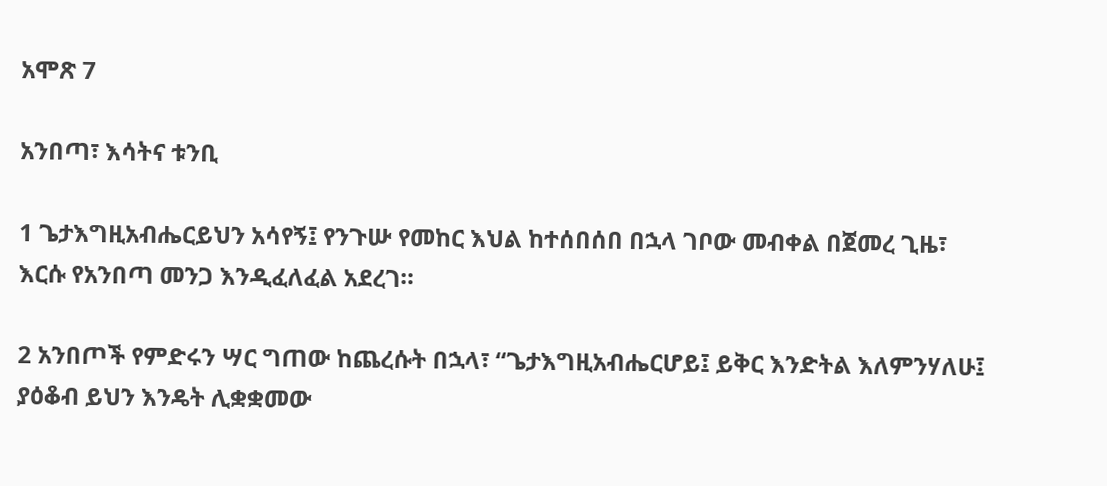አሞጽ 7

አንበጣ፣ እሳትና ቱንቢ

1 ጌታእግዚአብሔርይህን አሳየኝ፤ የንጉሡ የመከር እህል ከተሰበሰበ በኋላ ገቦው መብቀል በጀመረ ጊዜ፣ እርሱ የአንበጣ መንጋ እንዲፈለፈል አደረገ።

2 አንበጦች የምድሩን ሣር ግጠው ከጨረሱት በኋላ፣ “ጌታእግዚአብሔርሆይ፤ ይቅር እንድትል እለምንሃለሁ፤ ያዕቆብ ይህን እንዴት ሊቋቋመው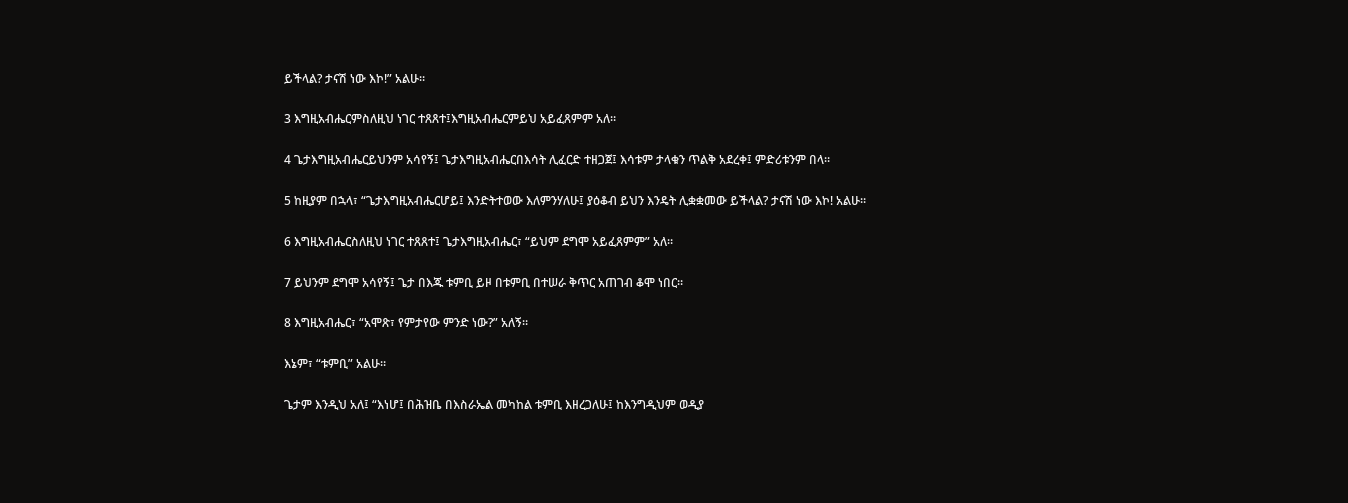ይችላል? ታናሽ ነው እኮ!” አልሁ።

3 እግዚአብሔርምስለዚህ ነገር ተጸጸተ፤እግዚአብሔርምይህ አይፈጸምም አለ።

4 ጌታእግዚአብሔርይህንም አሳየኝ፤ ጌታእግዚአብሔርበእሳት ሊፈርድ ተዘጋጀ፤ እሳቱም ታላቁን ጥልቅ አደረቀ፤ ምድሪቱንም በላ።

5 ከዚያም በኋላ፣ “ጌታእግዚአብሔርሆይ፤ እንድትተወው እለምንሃለሁ፤ ያዕቆብ ይህን እንዴት ሊቋቋመው ይችላል? ታናሽ ነው እኮ! አልሁ።

6 እግዚአብሔርስለዚህ ነገር ተጸጸተ፤ ጌታእግዚአብሔር፣ “ይህም ደግሞ አይፈጸምም” አለ።

7 ይህንም ደግሞ አሳየኝ፤ ጌታ በእጁ ቱምቢ ይዞ በቱምቢ በተሠራ ቅጥር አጠገብ ቆሞ ነበር።

8 እግዚአብሔር፣ “አሞጽ፣ የምታየው ምንድ ነው?” አለኝ።

እኔም፣ “ቱምቢ” አልሁ።

ጌታም እንዲህ አለ፤ “እነሆ፤ በሕዝቤ በእስራኤል መካከል ቱምቢ እዘረጋለሁ፤ ከእንግዲህም ወዲያ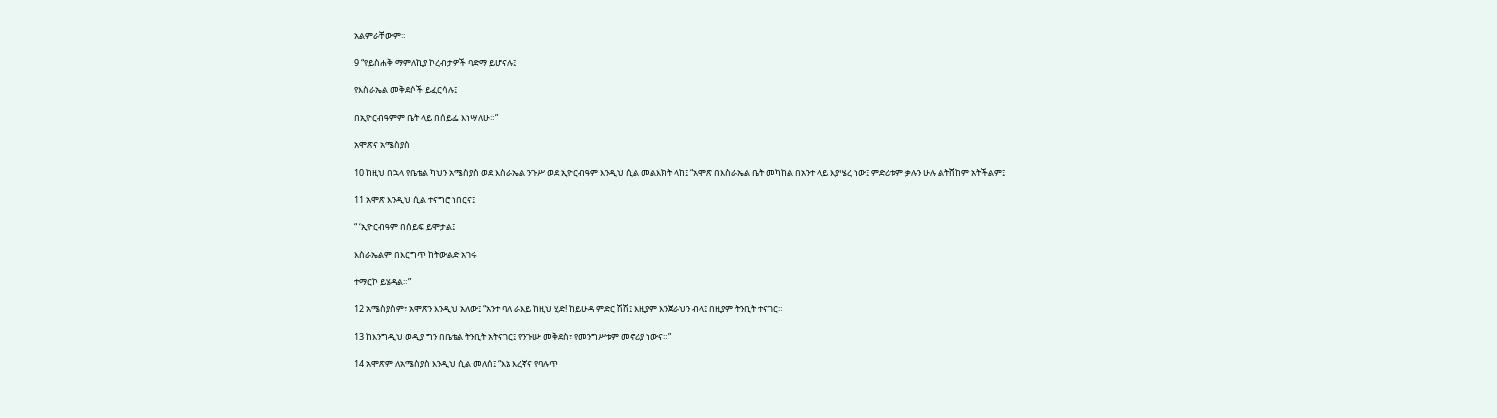አልምራቸውም።

9 “የይስሐቅ ማምለኪያ ኮረብታዎች ባድማ ይሆናሉ፤

የእስራኤል መቅደሶች ይፈርሳሉ፤

በኢዮርብዓምም ቤት ላይ በሰይፌ እነሣለሁ።”

አሞጽና አሜስያስ

10 ከዚህ በኋላ የቤቴል ካህን አሜስያስ ወደ እስራኤል ንጉሥ ወደ ኢዮርብዓም እንዲህ ሲል መልእክት ላከ፤ “አሞጽ በእስራኤል ቤት መካከል በአንተ ላይ እያሤረ ነው፤ ምድሪቱም ቃሉን ሁሉ ልትሸከም አትችልም፤

11 አሞጽ እንዲህ ሲል ተናግሮ ነበርና፤

“ ‘ኢዮርብዓም በሰይፍ ይሞታል፤

እስራኤልም በእርግጥ ከትውልድ አገሩ

ተማርኮ ይሄዳል።”

12 አሜስያስም፣ አሞጽን እንዲህ አለው፤ “አንተ ባለ ራእይ ከዚህ ሂድ! ከይሁዳ ምድር ሽሽ፤ እዚያም እንጀራህን ብላ፤ በዚያም ትንቢት ተናገር።

13 ከእንግዲህ ወዲያ ግን በቤቴል ትንቢት አትናገር፤ የንጉሡ መቅደስ፣ የመንግሥቱም መኖሪያ ነውና።”

14 አሞጽም ለአሜስያስ እንዲህ ሲል መለሰ፤ “እኔ እረኛና የባሉጥ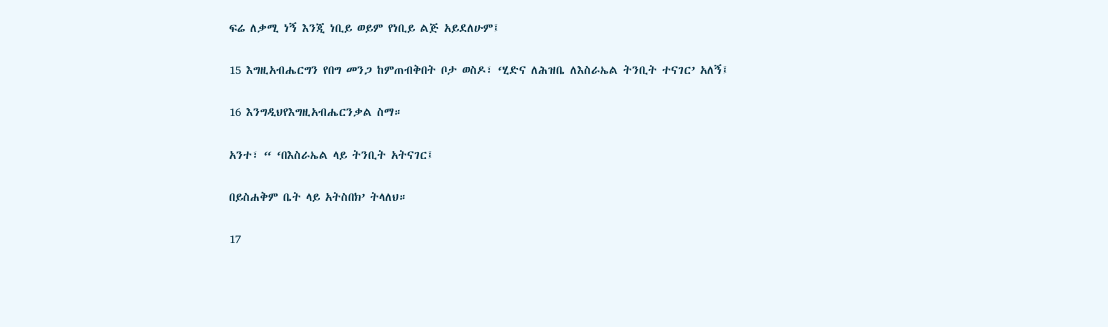ፍሬ ለቃሚ ነኝ እንጂ ነቢይ ወይም የነቢይ ልጅ አይደለሁም፤

15 እግዚአብሔርግን የበግ መንጋ ከምጠብቅበት ቦታ ወስዶ፣ ‘ሂድና ለሕዝቤ ለእስራኤል ትንቢት ተናገር’ አለኝ፤

16 እንግዲህየእግዚአብሔርንቃል ስማ።

አንተ፣ “ ‘በእስራኤል ላይ ትንቢት አትናገር፤

በይስሐቅም ቤት ላይ አትስበክ’ ትላለህ።

17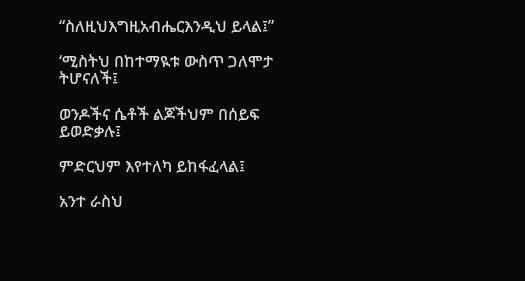“ስለዚህእግዚአብሔርእንዲህ ይላል፤”

‘ሚስትህ በከተማዪቱ ውስጥ ጋለሞታ ትሆናለች፤

ወንዶችና ሴቶች ልጆችህም በሰይፍ ይወድቃሉ፤

ምድርህም እየተለካ ይከፋፈላል፤

አንተ ራስህ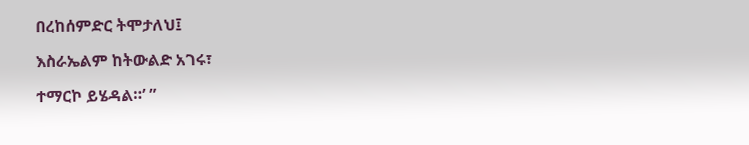በረከሰምድር ትሞታለህ፤

እስራኤልም ከትውልድ አገሩ፣

ተማርኮ ይሄዳል።’ ”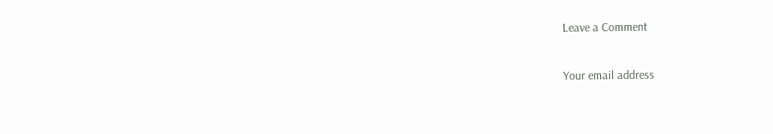Leave a Comment

Your email address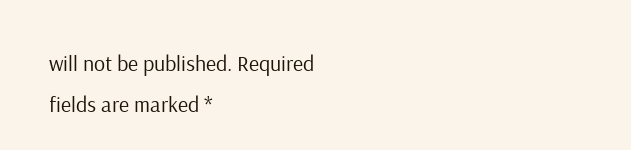will not be published. Required fields are marked *